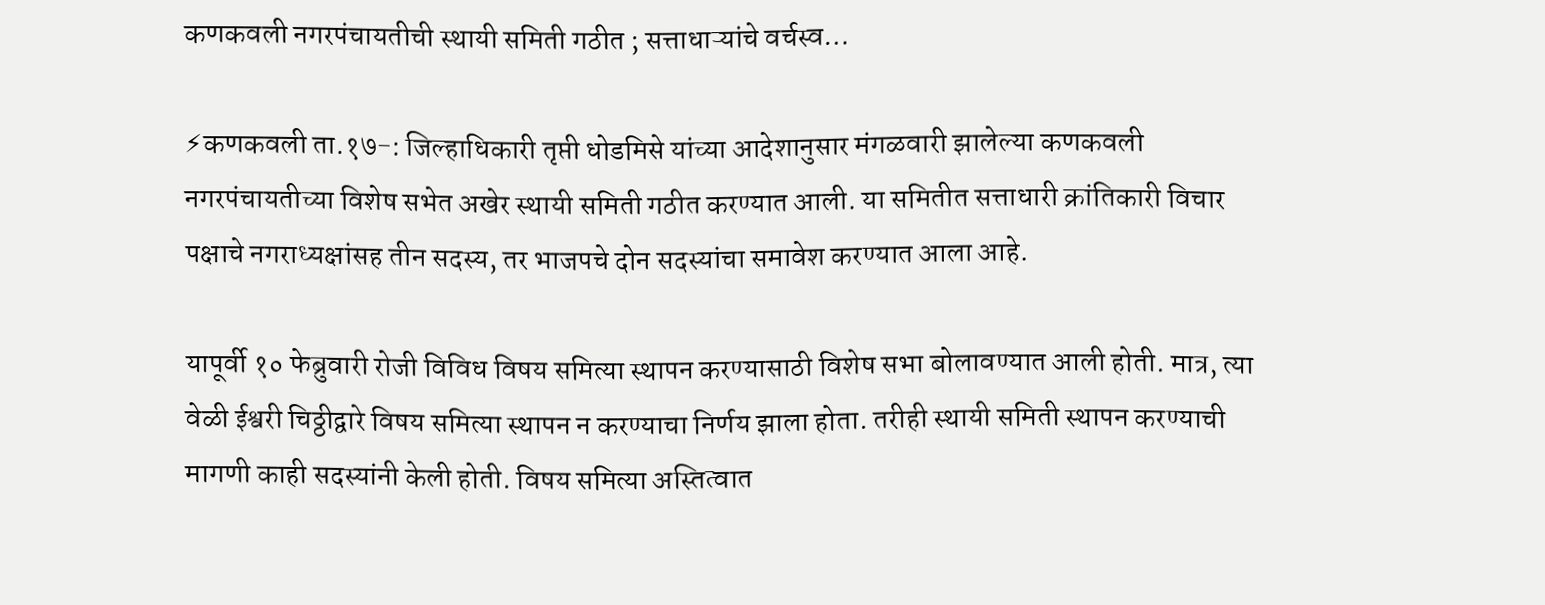कणकवली नगरपंचायतीची स्थायी समिती गठीत ; सत्ताधाऱ्यांचे वर्चस्व…

⚡कणकवली ता.१७-: जिल्हाधिकारी तृप्ती धोडमिसे यांच्या आदेशानुसार मंगळवारी झालेल्या कणकवली नगरपंचायतीच्या विशेष सभेत अखेर स्थायी समिती गठीत करण्यात आली. या समितीत सत्ताधारी क्रांतिकारी विचार पक्षाचे नगराध्यक्षांसह तीन सदस्य, तर भाजपचे दोन सदस्यांचा समावेश करण्यात आला आहे.

यापूर्वी १० फेब्रुवारी रोजी विविध विषय समित्या स्थापन करण्यासाठी विशेष सभा बोलावण्यात आली होती. मात्र, त्या वेळी ईश्वरी चिठ्ठीद्वारे विषय समित्या स्थापन न करण्याचा निर्णय झाला होता. तरीही स्थायी समिती स्थापन करण्याची मागणी काही सदस्यांनी केली होती. विषय समित्या अस्तित्वात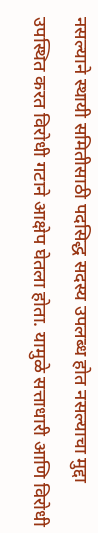नसल्याने स्थायी समितीसाठी पदसिद्ध सदस्य उपलब्ध होत नसल्याचा मुद्दा उपस्थित करत विरोधी गटाने आक्षेप घेतला होता. यामुळे सत्ताधारी आणि विरोधी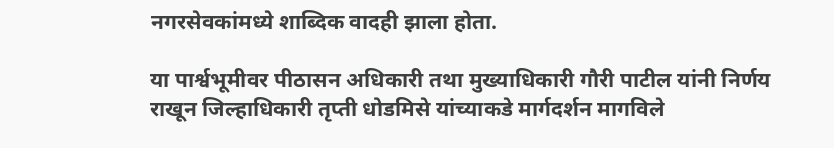नगरसेवकांमध्ये शाब्दिक वादही झाला होता.

या पार्श्वभूमीवर पीठासन अधिकारी तथा मुख्याधिकारी गौरी पाटील यांनी निर्णय राखून जिल्हाधिकारी तृप्ती धोडमिसे यांच्याकडे मार्गदर्शन मागविले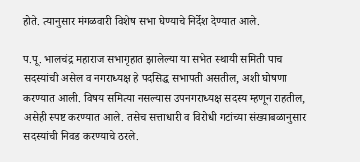होते. त्यानुसार मंगळवारी विशेष सभा घेण्याचे निर्देश देण्यात आले.

प.पू. भालचंद्र महाराज सभागृहात झालेल्या या सभेत स्थायी समिती पाच सदस्यांची असेल व नगराध्यक्ष हे पदसिद्ध सभापती असतील, अशी घोषणा करण्यात आली. विषय समित्या नसल्यास उपनगराध्यक्ष सदस्य म्हणून राहतील, असेही स्पष्ट करण्यात आले. तसेच सत्ताधारी व विरोधी गटांच्या संख्याबळानुसार सदस्यांची निवड करण्याचे ठरले.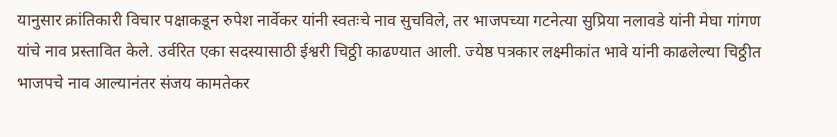यानुसार क्रांतिकारी विचार पक्षाकडून रुपेश नार्वेकर यांनी स्वतःचे नाव सुचविले, तर भाजपच्या गटनेत्या सुप्रिया नलावडे यांनी मेघा गांगण यांचे नाव प्रस्तावित केले. उर्वरित एका सदस्यासाठी ईश्वरी चिठ्ठी काढण्यात आली. ज्येष्ठ पत्रकार लक्ष्मीकांत भावे यांनी काढलेल्या चिठ्ठीत भाजपचे नाव आल्यानंतर संजय कामतेकर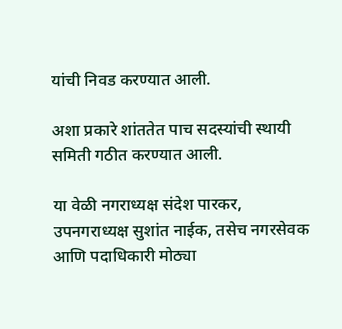यांची निवड करण्यात आली.

अशा प्रकारे शांततेत पाच सदस्यांची स्थायी समिती गठीत करण्यात आली.

या वेळी नगराध्यक्ष संदेश पारकर, उपनगराध्यक्ष सुशांत नाईक, तसेच नगरसेवक आणि पदाधिकारी मोठ्या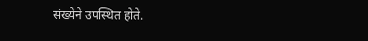संख्येने उपस्थित होते.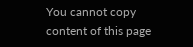You cannot copy content of this page